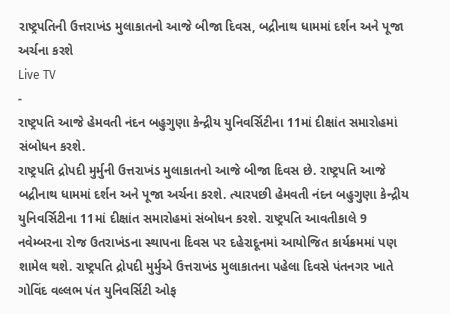રાષ્ટ્રપતિની ઉત્તરાખંડ મુલાકાતનો આજે બીજા દિવસ, બદ્રીનાથ ધામમાં દર્શન અને પૂજા અર્ચના કરશે
Live TV
-
રાષ્ટ્રપતિ આજે હેમવતી નંદન બહુગુણા કેન્દ્રીય યુનિવર્સિટીના 11માં દીક્ષાંત સમારોહમાં સંબોધન કરશે.
રાષ્ટ્રપતિ દ્રોપદી મુર્મુની ઉત્તરાખંડ મુલાકાતનો આજે બીજા દિવસ છે. રાષ્ટ્રપતિ આજે બદ્રીનાથ ધામમાં દર્શન અને પૂજા અર્ચના કરશે. ત્યારપછી હેમવતી નંદન બહુગુણા કેન્દ્રીય યુનિવર્સિટીના 11માં દીક્ષાંત સમારોહમાં સંબોધન કરશે. રાષ્ટ્રપતિ આવતીકાલે 9 નવેમ્બરના રોજ ઉતરાખંડના સ્થાપના દિવસ પર દહેરાદૂનમાં આયોજિત કાર્યક્રમમાં પણ શામેલ થશે. રાષ્ટ્રપતિ દ્રોપદી મુર્મુએ ઉત્તરાખંડ મુલાકાતના પહેલા દિવસે પંતનગર ખાતે ગોવિંદ વલ્લભ પંત યુનિવર્સિટી ઓફ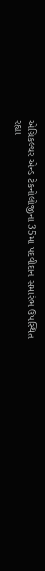એગ્રિકલ્ચર એન્ડ ટેકનોલોજીના 35મા પદવીદાન સમારંભ ઉપસ્થિત રહ્યા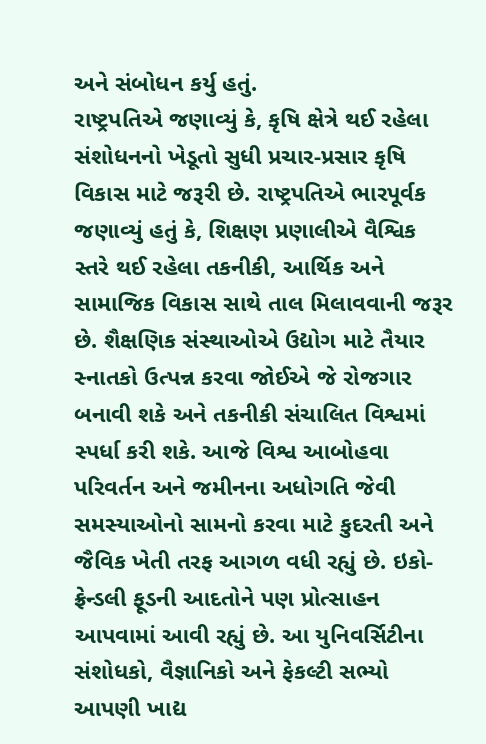અને સંબોધન કર્યુ હતું.
રાષ્ટ્રપતિએ જણાવ્યું કે, કૃષિ ક્ષેત્રે થઈ રહેલા સંશોધનનો ખેડૂતો સુધી પ્રચાર-પ્રસાર કૃષિ વિકાસ માટે જરૂરી છે. રાષ્ટ્રપતિએ ભારપૂર્વક જણાવ્યું હતું કે, શિક્ષણ પ્રણાલીએ વૈશ્વિક સ્તરે થઈ રહેલા તકનીકી, આર્થિક અને સામાજિક વિકાસ સાથે તાલ મિલાવવાની જરૂર છે. શૈક્ષણિક સંસ્થાઓએ ઉદ્યોગ માટે તૈયાર સ્નાતકો ઉત્પન્ન કરવા જોઈએ જે રોજગાર બનાવી શકે અને તકનીકી સંચાલિત વિશ્વમાં સ્પર્ધા કરી શકે. આજે વિશ્વ આબોહવા પરિવર્તન અને જમીનના અધોગતિ જેવી સમસ્યાઓનો સામનો કરવા માટે કુદરતી અને જૈવિક ખેતી તરફ આગળ વધી રહ્યું છે. ઇકો-ફ્રેન્ડલી ફૂડની આદતોને પણ પ્રોત્સાહન આપવામાં આવી રહ્યું છે. આ યુનિવર્સિટીના સંશોધકો, વૈજ્ઞાનિકો અને ફેકલ્ટી સભ્યો આપણી ખાદ્ય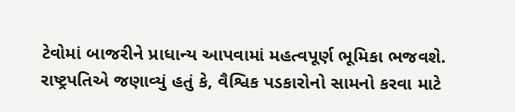ટેવોમાં બાજરીને પ્રાધાન્ય આપવામાં મહત્વપૂર્ણ ભૂમિકા ભજવશે.
રાષ્ટ્રપતિએ જણાવ્યું હતું કે, વૈશ્વિક પડકારોનો સામનો કરવા માટે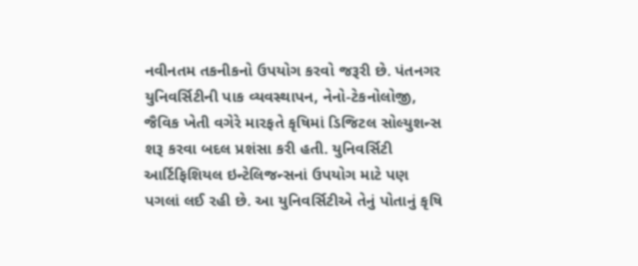નવીનતમ તકનીકનો ઉપયોગ કરવો જરૂરી છે. પંતનગર યુનિવર્સિટીની પાક વ્યવસ્થાપન, નેનો-ટેકનોલોજી, જૈવિક ખેતી વગેરે મારફતે કૃષિમાં ડિજિટલ સોલ્યુશન્સ શરૂ કરવા બદલ પ્રશંસા કરી હતી. યુનિવર્સિટી આર્ટિફિશિયલ ઇન્ટેલિજન્સનાં ઉપયોગ માટે પણ પગલાં લઈ રહી છે. આ યુનિવર્સિટીએ તેનું પોતાનું કૃષિ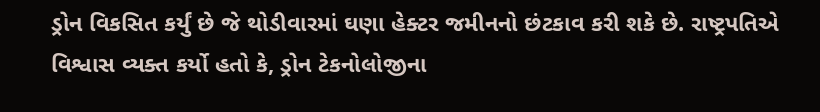ડ્રોન વિકસિત કર્યું છે જે થોડીવારમાં ઘણા હેક્ટર જમીનનો છંટકાવ કરી શકે છે. રાષ્ટ્રપતિએ વિશ્વાસ વ્યક્ત કર્યો હતો કે, ડ્રોન ટેકનોલોજીના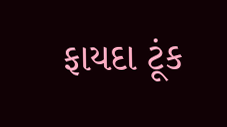ફાયદા ટૂંક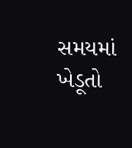સમયમાં ખેડૂતો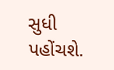સુધી પહોંચશે.